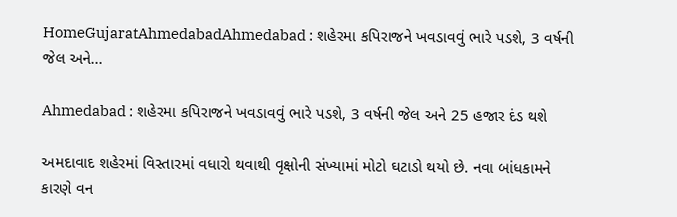HomeGujaratAhmedabadAhmedabad : શહેરમા કપિરાજને ખવડાવવું ભારે પડશે, 3 વર્ષની જેલ અને...

Ahmedabad : શહેરમા કપિરાજને ખવડાવવું ભારે પડશે, 3 વર્ષની જેલ અને 25 હજાર દંડ થશે

અમદાવાદ શહેરમાં વિસ્તારમાં વધારો થવાથી વૃક્ષોની સંખ્યામાં મોટો ઘટાડો થયો છે. નવા બાંધકામને કારણે વન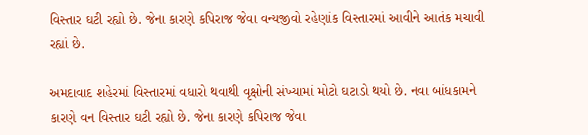વિસ્તાર ઘટી રહ્યો છે. જેના કારણે કપિરાજ જેવા વન્યજીવો રહેણાંક વિસ્તારમાં આવીને આતંક મચાવી રહ્યાં છે.

અમદાવાદ શહેરમાં વિસ્તારમાં વધારો થવાથી વૃક્ષોની સંખ્યામાં મોટો ઘટાડો થયો છે. નવા બાંધકામને કારણે વન વિસ્તાર ઘટી રહ્યો છે. જેના કારણે કપિરાજ જેવા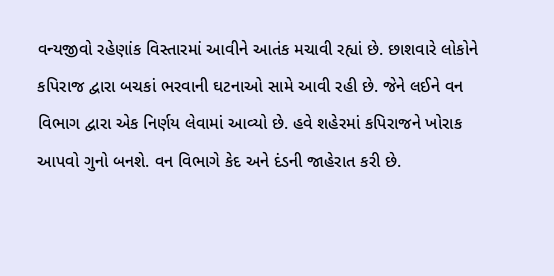વન્યજીવો રહેણાંક વિસ્તારમાં આવીને આતંક મચાવી રહ્યાં છે. છાશવારે લોકોને કપિરાજ દ્વારા બચકાં ભરવાની ઘટનાઓ સામે આવી રહી છે. જેને લઈને વન વિભાગ દ્વારા એક નિર્ણય લેવામાં આવ્યો છે. હવે શહેરમાં કપિરાજને ખોરાક આપવો ગુનો બનશે. વન વિભાગે કેદ અને દંડની જાહેરાત કરી છે.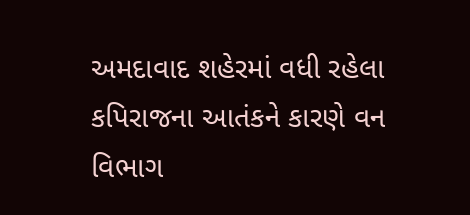અમદાવાદ શહેરમાં વધી રહેલા કપિરાજના આતંકને કારણે વન વિભાગ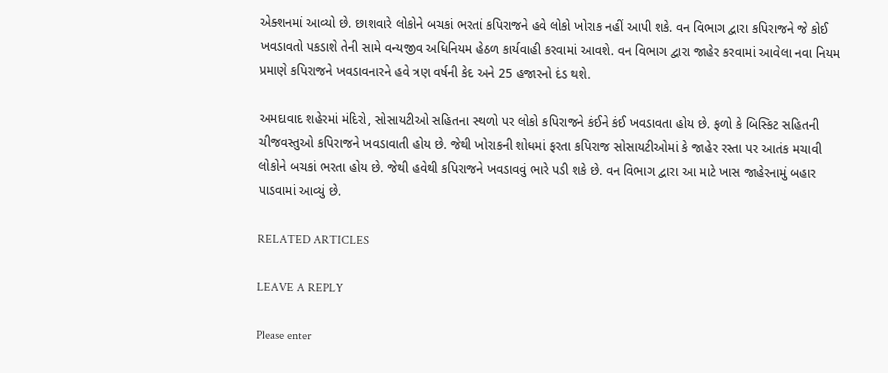એક્શનમાં આવ્યો છે. છાશવારે લોકોને બચકાં ભરતાં કપિરાજને હવે લોકો ખોરાક નહીં આપી શકે. વન વિભાગ દ્વારા કપિરાજને જે કોઈ ખવડાવતો પકડાશે તેની સામે વન્યજીવ અધિનિયમ હેઠળ કાર્યવાહી કરવામાં આવશે. વન વિભાગ દ્વારા જાહેર કરવામાં આવેલા નવા નિયમ પ્રમાણે કપિરાજને ખવડાવનારને હવે ત્રણ વર્ષની કેદ અને 25 હજારનો દંડ થશે.

અમદાવાદ શહેરમાં મંદિરો, સોસાયટીઓ સહિતના સ્થળો પર લોકો કપિરાજને કંઈને કંઈ ખવડાવતા હોય છે. ફળો કે બિસ્કિટ સહિતની ચીજવસ્તુઓ કપિરાજને ખવડાવાતી હોય છે. જેથી ખોરાકની શોધમાં ફરતા કપિરાજ સોસાયટીઓમાં કે જાહેર રસ્તા પર આતંક મચાવી લોકોને બચકાં ભરતા હોય છે. જેથી હવેથી કપિરાજને ખવડાવવું ભારે પડી શકે છે. વન વિભાગ દ્વારા આ માટે ખાસ જાહેરનામું બહાર પાડવામાં આવ્યું છે.

RELATED ARTICLES

LEAVE A REPLY

Please enter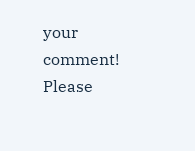your comment!
Please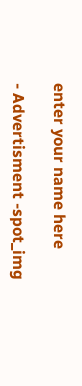enter your name here

- Advertisment -spot_img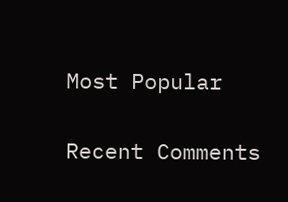Most Popular

Recent Comments